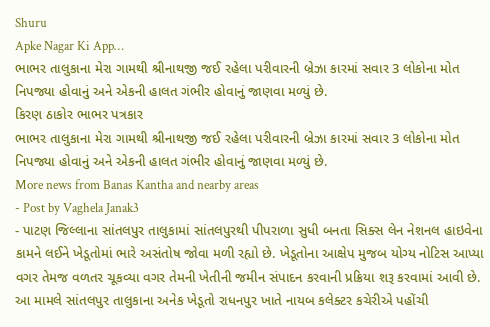Shuru
Apke Nagar Ki App…
ભાભર તાલુકાના મેરા ગામથી શ્રીનાથજી જઈ રહેલા પરીવારની બ્રેઝા કારમાં સવાર 3 લોકોના મોત નિપજ્યા હોવાનું અને એકની હાલત ગંભીર હોવાનું જાણવા મળ્યું છે.
કિરણ ઠાકોર ભાભર પત્રકાર
ભાભર તાલુકાના મેરા ગામથી શ્રીનાથજી જઈ રહેલા પરીવારની બ્રેઝા કારમાં સવાર 3 લોકોના મોત નિપજ્યા હોવાનું અને એકની હાલત ગંભીર હોવાનું જાણવા મળ્યું છે.
More news from Banas Kantha and nearby areas
- Post by Vaghela Janak3
- પાટણ જિલ્લાના સાંતલપુર તાલુકામાં સાંતલપુરથી પીપરાળા સુધી બનતા સિક્સ લેન નેશનલ હાઇવેના કામને લઈને ખેડૂતોમાં ભારે અસંતોષ જોવા મળી રહ્યો છે. ખેડૂતોના આક્ષેપ મુજબ યોગ્ય નોટિસ આપ્યા વગર તેમજ વળતર ચૂકવ્યા વગર તેમની ખેતીની જમીન સંપાદન કરવાની પ્રક્રિયા શરૂ કરવામાં આવી છે. આ મામલે સાંતલપુર તાલુકાના અનેક ખેડૂતો રાધનપુર ખાતે નાયબ કલેક્ટર કચેરીએ પહોંચી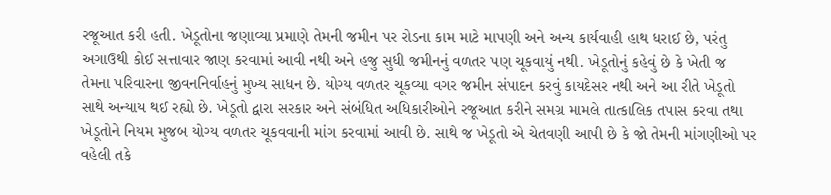રજૂઆત કરી હતી. ખેડૂતોના જણાવ્યા પ્રમાણે તેમની જમીન પર રોડના કામ માટે માપણી અને અન્ય કાર્યવાહી હાથ ધરાઈ છે, પરંતુ અગાઉથી કોઈ સત્તાવાર જાણ કરવામાં આવી નથી અને હજુ સુધી જમીનનું વળતર પણ ચૂકવાયું નથી. ખેડૂતોનું કહેવું છે કે ખેતી જ તેમના પરિવારના જીવનનિર્વાહનું મુખ્ય સાધન છે. યોગ્ય વળતર ચૂકવ્યા વગર જમીન સંપાદન કરવું કાયદેસર નથી અને આ રીતે ખેડૂતો સાથે અન્યાય થઈ રહ્યો છે. ખેડૂતો દ્વારા સરકાર અને સંબંધિત અધિકારીઓને રજૂઆત કરીને સમગ્ર મામલે તાત્કાલિક તપાસ કરવા તથા ખેડૂતોને નિયમ મુજબ યોગ્ય વળતર ચૂકવવાની માંગ કરવામાં આવી છે. સાથે જ ખેડૂતો એ ચેતવણી આપી છે કે જો તેમની માંગણીઓ પર વહેલી તકે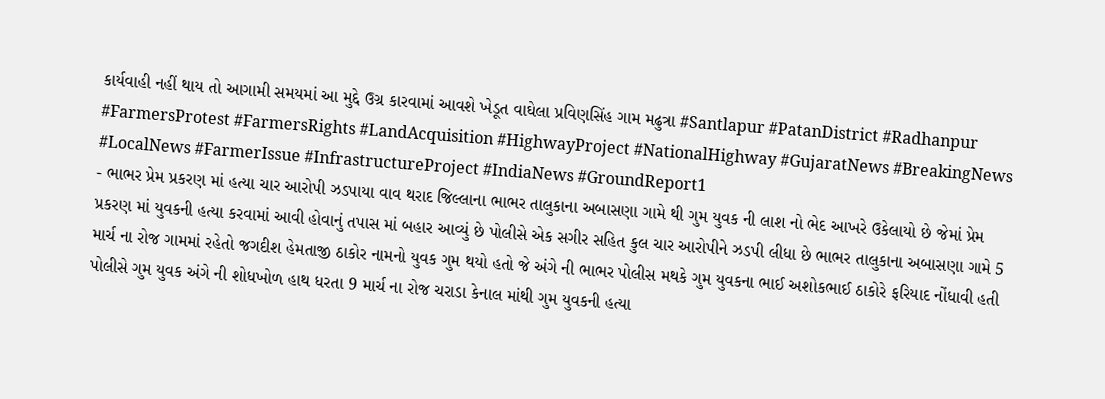કાર્યવાહી નહીં થાય તો આગામી સમયમાં આ મુદ્દે ઉગ્ર કારવામાં આવશે ખેડૂત વાઘેલા પ્રવિણસિંહ ગામ મઢુત્રા #Santlapur #PatanDistrict #Radhanpur #FarmersProtest #FarmersRights #LandAcquisition #HighwayProject #NationalHighway #GujaratNews #BreakingNews #LocalNews #FarmerIssue #InfrastructureProject #IndiaNews #GroundReport1
- ભાભર પ્રેમ પ્રકરણ માં હત્યા ચાર આરોપી ઝડપાયા વાવ થરાદ જિલ્લાના ભાભર તાલુકાના અબાસણા ગામે થી ગુમ યુવક ની લાશ નો ભેદ આખરે ઉકેલાયો છે જેમાં પ્રેમ પ્રકરણ માં યુવકની હત્યા કરવામાં આવી હોવાનું તપાસ માં બહાર આવ્યું છે પોલીસે એક સગીર સહિત કુલ ચાર આરોપીને ઝડપી લીધા છે ભાભર તાલુકાના અબાસણા ગામે 5 માર્ચ ના રોજ ગામમાં રહેતો જગદીશ હેમતાજી ઠાકોર નામનો યુવક ગુમ થયો હતો જે અંગે ની ભાભર પોલીસ મથકે ગુમ યુવકના ભાઈ અશોકભાઈ ઠાકોરે ફરિયાદ નોંધાવી હતી પોલીસે ગુમ યુવક અંગે ની શોધખોળ હાથ ધરતા 9 માર્ચ ના રોજ ચરાડા કેનાલ માંથી ગુમ યુવકની હત્યા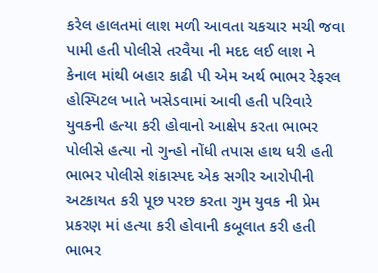કરેલ હાલતમાં લાશ મળી આવતા ચકચાર મચી જવા પામી હતી પોલીસે તરવૈયા ની મદદ લઈ લાશ ને કેનાલ માંથી બહાર કાઢી પી એમ અર્થ ભાભર રેફરલ હોસ્પિટલ ખાતે ખસેડવામાં આવી હતી પરિવારે યુવકની હત્યા કરી હોવાનો આક્ષેપ કરતા ભાભર પોલીસે હત્યા નો ગુન્હો નોંધી તપાસ હાથ ધરી હતી ભાભર પોલીસે શંકાસ્પદ એક સગીર આરોપીની અટકાયત કરી પૂછ પરછ કરતા ગુમ યુવક ની પ્રેમ પ્રકરણ માં હત્યા કરી હોવાની કબૂલાત કરી હતી ભાભર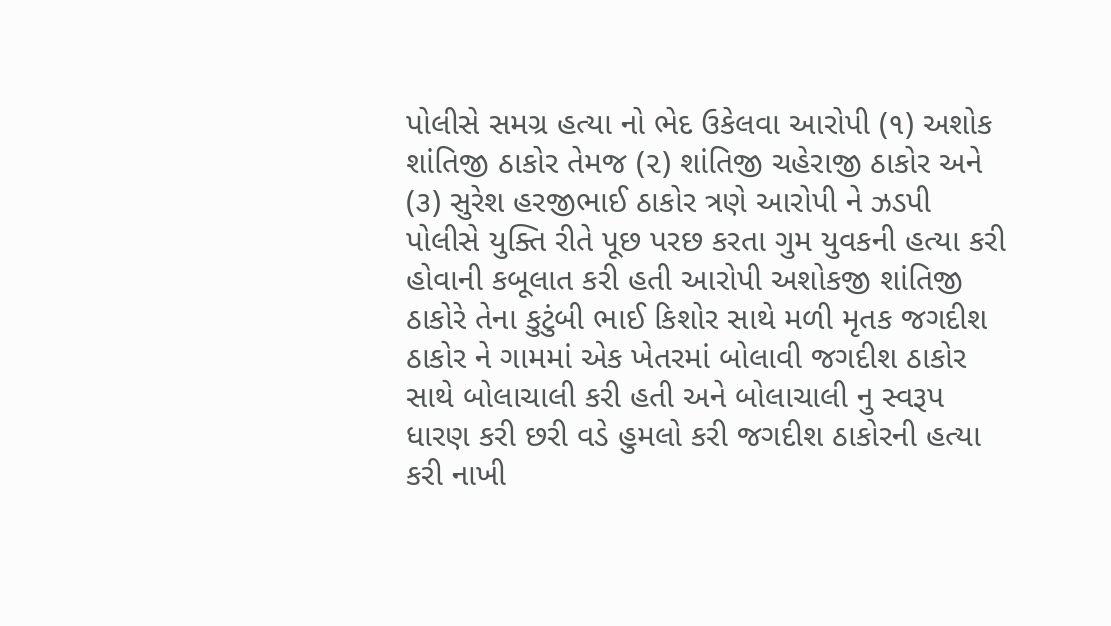પોલીસે સમગ્ર હત્યા નો ભેદ ઉકેલવા આરોપી (૧) અશોક શાંતિજી ઠાકોર તેમજ (૨) શાંતિજી ચહેરાજી ઠાકોર અને (૩) સુરેશ હરજીભાઈ ઠાકોર ત્રણે આરોપી ને ઝડપી પોલીસે યુક્તિ રીતે પૂછ પરછ કરતા ગુમ યુવકની હત્યા કરી હોવાની કબૂલાત કરી હતી આરોપી અશોકજી શાંતિજી ઠાકોરે તેના કુટુંબી ભાઈ કિશોર સાથે મળી મૃતક જગદીશ ઠાકોર ને ગામમાં એક ખેતરમાં બોલાવી જગદીશ ઠાકોર સાથે બોલાચાલી કરી હતી અને બોલાચાલી નુ સ્વરૂપ ધારણ કરી છરી વડે હુમલો કરી જગદીશ ઠાકોરની હત્યા કરી નાખી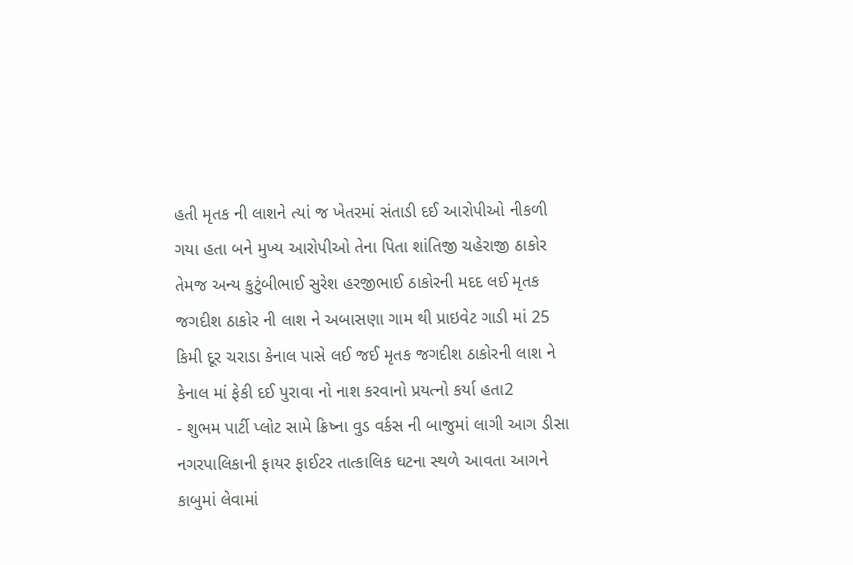હતી મૃતક ની લાશને ત્યાં જ ખેતરમાં સંતાડી દઈ આરોપીઓ નીકળી ગયા હતા બને મુખ્ય આરોપીઓ તેના પિતા શાંતિજી ચહેરાજી ઠાકોર તેમજ અન્ય કુટુંબીભાઈ સુરેશ હરજીભાઈ ઠાકોરની મદદ લઈ મૃતક જગદીશ ઠાકોર ની લાશ ને અબાસણા ગામ થી પ્રાઇવેટ ગાડી માં 25 કિમી દૂર ચરાડા કેનાલ પાસે લઈ જઈ મૃતક જગદીશ ઠાકોરની લાશ ને કેનાલ માં ફેકી દઈ પુરાવા નો નાશ કરવાનો પ્રયત્નો કર્યા હતા2
- શુભમ પાર્ટી પ્લોટ સામે ક્રિષ્ના વુડ વર્કસ ની બાજુમાં લાગી આગ ડીસા નગરપાલિકાની ફાયર ફાઈટર તાત્કાલિક ઘટના સ્થળે આવતા આગને કાબુમાં લેવામાં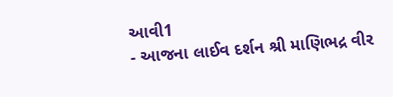આવી1
- આજના લાઈવ દર્શન શ્રી માણિભદ્ર વીર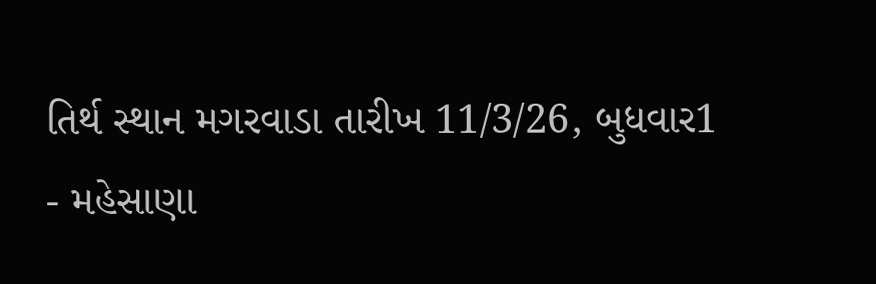તિર્થ સ્થાન મગરવાડા તારીખ 11/3/26, બુધવાર1
- મહેસાણા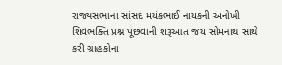રાજ્યસભાના સાંસદ મયંકભાઈ નાયકની અનોખી શિવભક્તિ પ્રશ્ન પૂછવાની શરૂઆત જય સોમનાથ સાથે કરી ગ્રાહકોના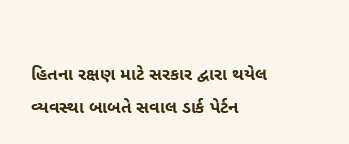હિતના રક્ષણ માટે સરકાર દ્વારા થયેલ વ્યવસ્થા બાબતે સવાલ ડાર્ક પેર્ટન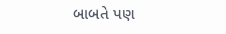બાબતે પણ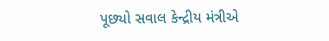પૂછ્યો સવાલ કેન્દ્રીય મંત્રીએ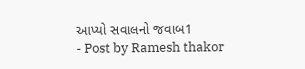આપ્યો સવાલનો જવાબ1
- Post by Ramesh thakor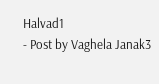Halvad1
- Post by Vaghela Janak3